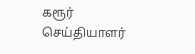கரூர் செய்தியாளர்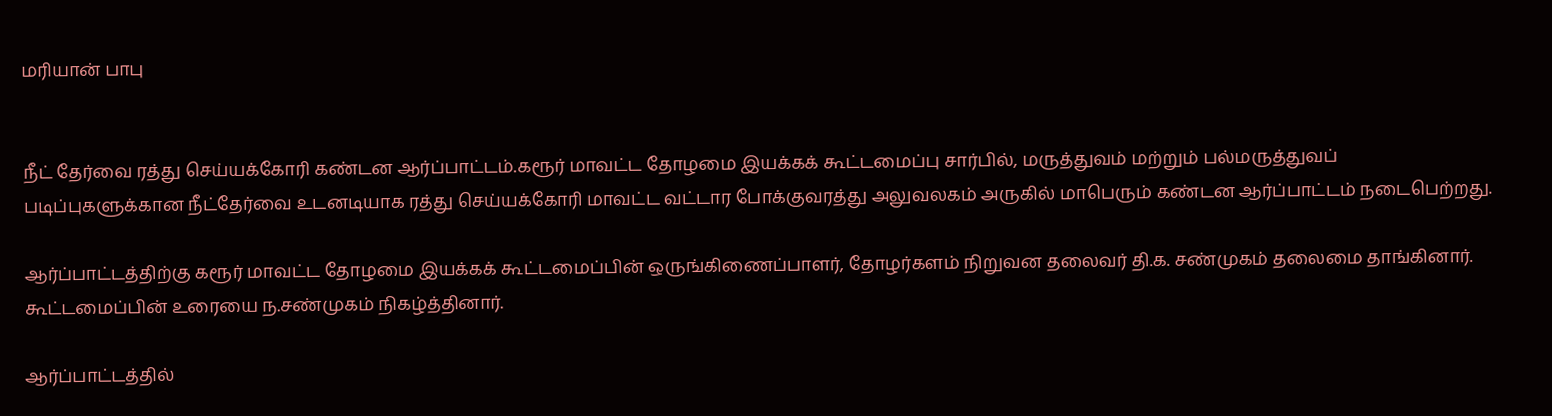மரியான் பாபு


நீட் தேர்வை ரத்து செய்யக்கோரி கண்டன ஆர்ப்பாட்டம்.கரூர் மாவட்ட தோழமை இயக்கக் கூட்டமைப்பு சார்பில், மருத்துவம் மற்றும் பல்மருத்துவப் படிப்புகளுக்கான நீட்தேர்வை உடனடியாக ரத்து செய்யக்கோரி மாவட்ட வட்டார போக்குவரத்து அலுவலகம் அருகில் மாபெரும் கண்டன ஆர்ப்பாட்டம் நடைபெற்றது.

ஆர்ப்பாட்டத்திற்கு கரூர் மாவட்ட தோழமை இயக்கக் கூட்டமைப்பின் ஒருங்கிணைப்பாளர், தோழர்களம் நிறுவன தலைவர் தி.க. சண்முகம் தலைமை தாங்கினார். கூட்டமைப்பின் உரையை ந.சண்முகம் நிகழ்த்தினார்.

ஆர்ப்பாட்டத்தில்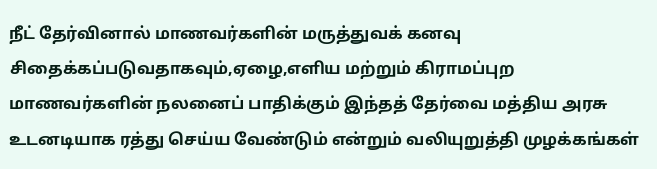நீட் தேர்வினால் மாணவர்களின் மருத்துவக் கனவு சிதைக்கப்படுவதாகவும்,ஏழை,எளிய மற்றும் கிராமப்புற மாணவர்களின் நலனைப் பாதிக்கும் இந்தத் தேர்வை மத்திய அரசு உடனடியாக ரத்து செய்ய வேண்டும் என்றும் வலியுறுத்தி முழக்கங்கள்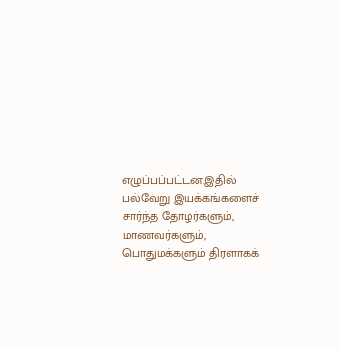எழுப்பப்பட்டன.இதில் பல்வேறு இயக்கங்களைச் சார்ந்த தோழர்களும், மாணவர்களும், பொதுமக்களும் திரளாகக்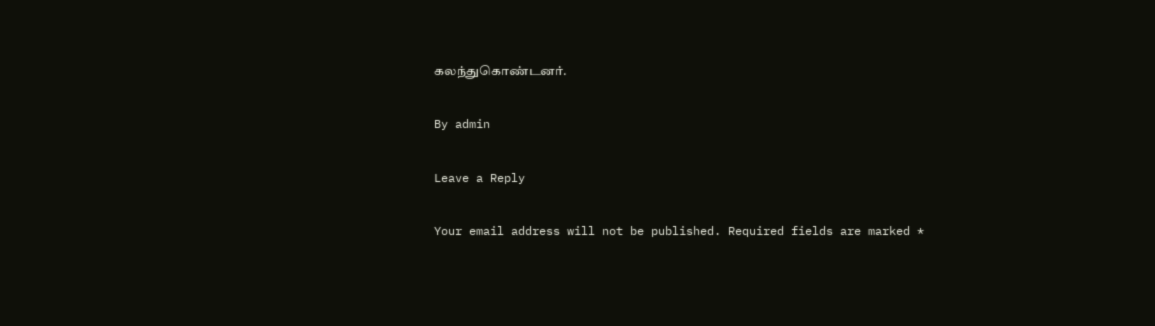கலந்துகொண்டனர்.

By admin

Leave a Reply

Your email address will not be published. Required fields are marked *